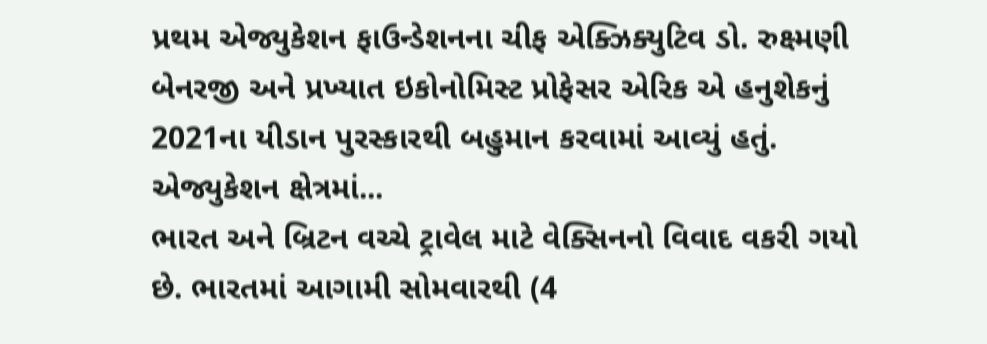પ્રથમ એજ્યુકેશન ફાઉન્ડેશનના ચીફ એક્ઝિક્યુટિવ ડો. રુક્ષ્મણી બેનરજી અને પ્રખ્યાત ઇકોનોમિસ્ટ પ્રોફેસર એરિક એ હનુશેકનું 2021ના યીડાન પુરસ્કારથી બહુમાન કરવામાં આવ્યું હતું. એજ્યુકેશન ક્ષેત્રમાં...
ભારત અને બ્રિટન વચ્ચે ટ્રાવેલ માટે વેક્સિનનો વિવાદ વકરી ગયો છે. ભારતમાં આગામી સોમવારથી (4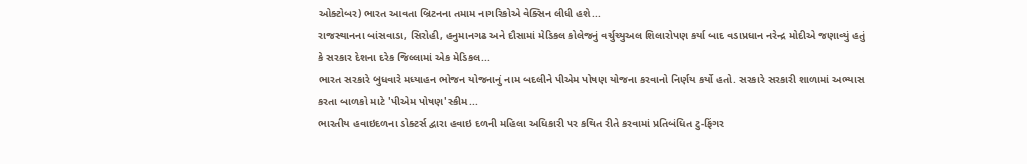ઓક્ટોબર) ભારત આવતા બ્રિટનના તમામ નાગરિકોએ વેક્સિન લીધી હશે...
રાજસ્થાનના બાંસવાડા, સિરોહી, હનુમાનગઢ અને દૌસામાં મેડિકલ કોલેજનું વર્ચુચ્યુઅલ શિલારોપણ કર્યા બાદ વડાપ્રધાન નરેન્દ્ર મોદીએ જણાવ્યું હતું કે સરકાર દેશના દરેક જિલ્લામાં એક મેડિકલ...
ભારત સરકારે બુધવારે મધ્યાહન ભોજન યોજનાનું નામ બદલીને પીએમ પોષણ યોજના કરવાનો નિર્ણય કર્યો હતો. સરકારે સરકારી શાળામાં અભ્યાસ કરતા બાળકો માટે 'પીએમ પોષણ'સ્કીમ...
ભારતીય હવાઇદળના ડોક્ટર્સ દ્વારા હવાઇ દળની મહિલા અધિકારી પર કથિત રીતે કરવામાં પ્રતિબંધિત ટુ-ફિંગર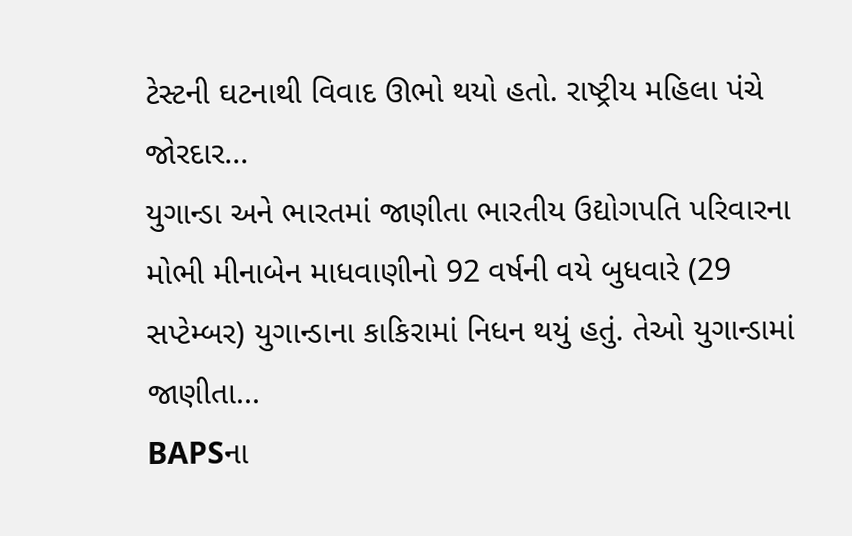ટેસ્ટની ઘટનાથી વિવાદ ઊભો થયો હતો. રાષ્ટ્રીય મહિલા પંચે જોરદાર...
યુગાન્ડા અને ભારતમાં જાણીતા ભારતીય ઉદ્યોગપતિ પરિવારના મોભી મીનાબેન માધવાણીનો 92 વર્ષની વયે બુધવારે (29 સપ્ટેમ્બર) યુગાન્ડાના કાકિરામાં નિધન થયું હતું. તેઓ યુગાન્ડામાં જાણીતા...
BAPSના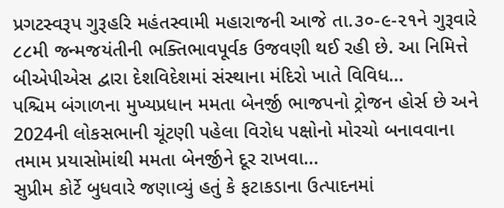પ્રગટસ્વરૂપ ગુરૂહરિ મહંતસ્વામી મહારાજની આજે તા.૩૦-૯-૨૧ને ગુરૂવારે ૮૮મી જન્મજયંતીની ભક્તિભાવપૂર્વક ઉજવણી થઈ રહી છે. આ નિમિત્તે બીએપીએસ દ્વારા દેશવિદેશમાં સંસ્થાના મંદિરો ખાતે વિવિધ...
પશ્ચિમ બંગાળના મુખ્યપ્રધાન મમતા બેનર્જી ભાજપનો ટ્રોજન હોર્સ છે અને 2024ની લોકસભાની ચૂંટણી પહેલા વિરોધ પક્ષોનો મોરચો બનાવવાના તમામ પ્રયાસોમાંથી મમતા બેનર્જીને દૂર રાખવા...
સુપ્રીમ કોર્ટે બુધવારે જણાવ્યું હતું કે ફટાકડાના ઉત્પાદનમાં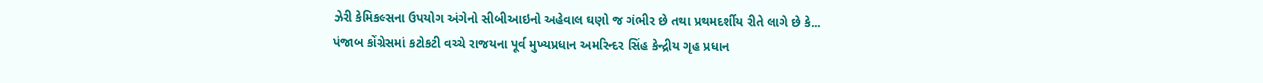ઝેરી કેમિકલ્સના ઉપયોગ અંગેનો સીબીઆઇનો અહેવાલ ઘણો જ ગંભીર છે તથા પ્રથમદર્શીય રીતે લાગે છે કે...
પંજાબ કોંગ્રેસમાં કટોકટી વચ્ચે રાજયના પૂર્વ મુખ્યપ્રધાન અમરિન્દર સિંહ કેન્દ્રીય ગૃહ પ્રધાન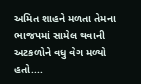અમિત શાહને મળતા તેમના ભાજપમાં સામેલ થવાની અટકળોને વધુ વેગ મળ્યો હતો....